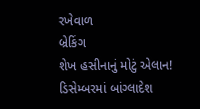રખેવાળ
બ્રેકિંગ
શેખ હસીનાનું મોટું એલાન! ડિસેમ્બરમાં બાંગ્લાદેશ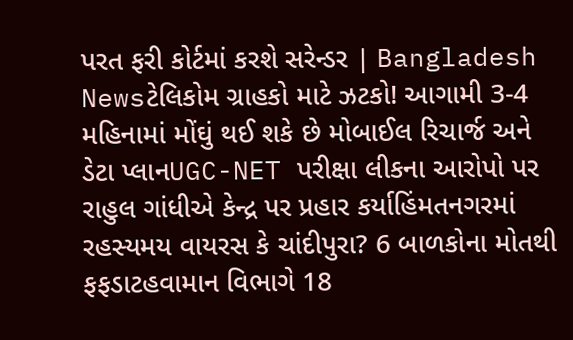પરત ફરી કોર્ટમાં કરશે સરેન્ડર | Bangladesh Newsટેલિકોમ ગ્રાહકો માટે ઝટકો! આગામી 3-4 મહિનામાં મોંઘું થઈ શકે છે મોબાઈલ રિચાર્જ અને ડેટા પ્લાનUGC-NET પરીક્ષા લીકના આરોપો પર રાહુલ ગાંધીએ કેન્દ્ર પર પ્રહાર કર્યાહિંમતનગરમાં રહસ્યમય વાયરસ કે ચાંદીપુરા? 6 બાળકોના મોતથી ફફડાટહવામાન વિભાગે 18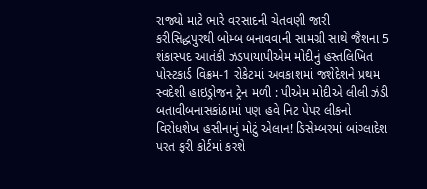રાજ્યો માટે ભારે વરસાદની ચેતવણી જારી કરીસિદ્ધપુરથી બોમ્બ બનાવવાની સામગ્રી સાથે જૈશના 5 શંકાસ્પદ આતંકી ઝડપાયાપીએમ મોદીનું હસ્તલિખિત પોસ્ટકાર્ડ વિક્રમ-1 રોકેટમાં અવકાશમાં જશેદેશને પ્રથમ સ્વદેશી હાઇડ્રોજન ટ્રેન મળી : પીએમ મોદીએ લીલી ઝંડી બતાવીબનાસકાંઠામાં પણ હવે નિટ પેપર લીકનો વિરોધશેખ હસીનાનું મોટું એલાન! ડિસેમ્બરમાં બાંગ્લાદેશ પરત ફરી કોર્ટમાં કરશે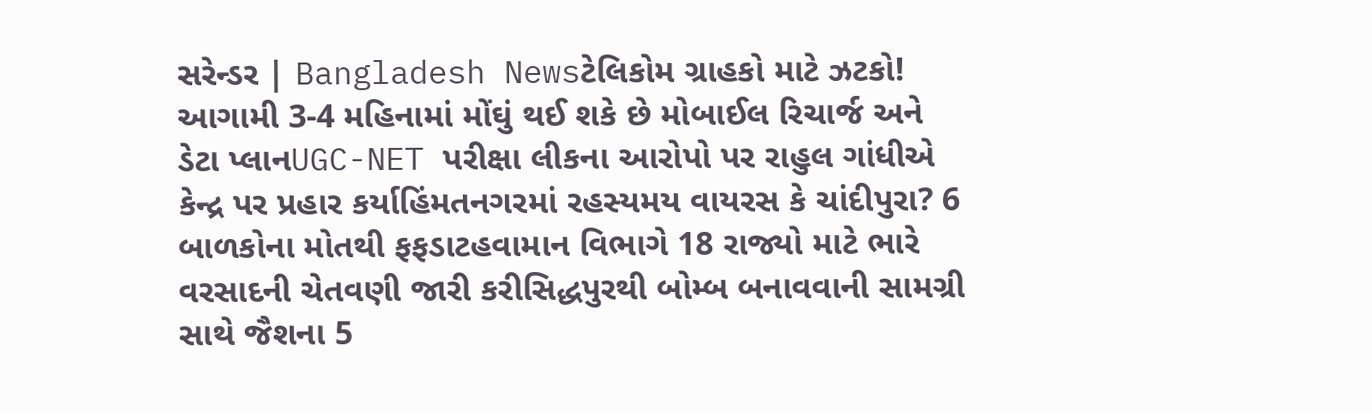સરેન્ડર | Bangladesh Newsટેલિકોમ ગ્રાહકો માટે ઝટકો! આગામી 3-4 મહિનામાં મોંઘું થઈ શકે છે મોબાઈલ રિચાર્જ અને ડેટા પ્લાનUGC-NET પરીક્ષા લીકના આરોપો પર રાહુલ ગાંધીએ કેન્દ્ર પર પ્રહાર કર્યાહિંમતનગરમાં રહસ્યમય વાયરસ કે ચાંદીપુરા? 6 બાળકોના મોતથી ફફડાટહવામાન વિભાગે 18 રાજ્યો માટે ભારે વરસાદની ચેતવણી જારી કરીસિદ્ધપુરથી બોમ્બ બનાવવાની સામગ્રી સાથે જૈશના 5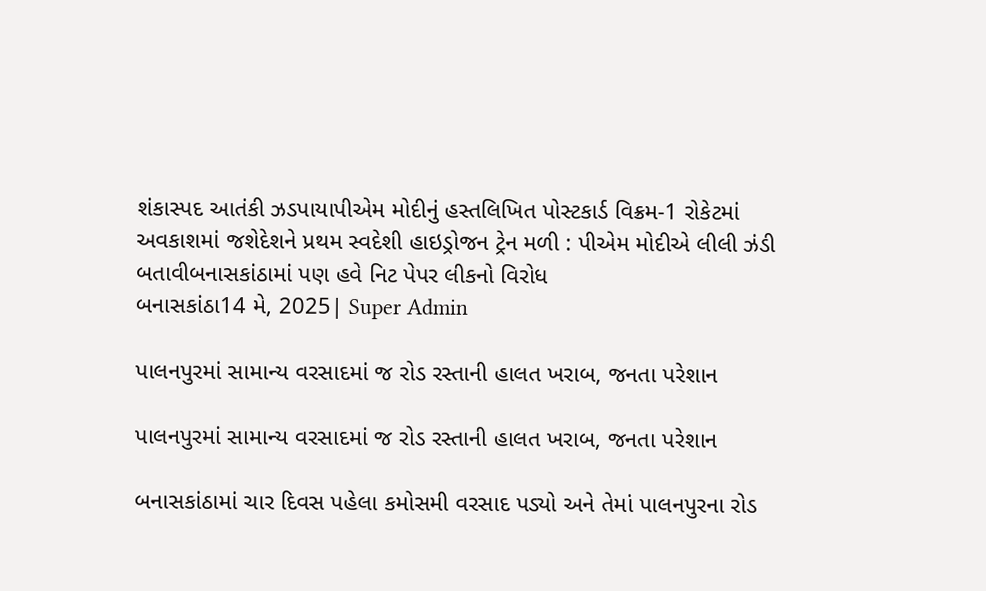શંકાસ્પદ આતંકી ઝડપાયાપીએમ મોદીનું હસ્તલિખિત પોસ્ટકાર્ડ વિક્રમ-1 રોકેટમાં અવકાશમાં જશેદેશને પ્રથમ સ્વદેશી હાઇડ્રોજન ટ્રેન મળી : પીએમ મોદીએ લીલી ઝંડી બતાવીબનાસકાંઠામાં પણ હવે નિટ પેપર લીકનો વિરોધ
બનાસકાંઠા14 મે, 2025| Super Admin

પાલનપુરમાં સામાન્ય વરસાદમાં જ રોડ રસ્તાની હાલત ખરાબ, જનતા પરેશાન

પાલનપુરમાં સામાન્ય વરસાદમાં જ રોડ રસ્તાની હાલત ખરાબ, જનતા પરેશાન

બનાસકાંઠામાં ચાર દિવસ પહેલા કમોસમી વરસાદ પડ્યો અને તેમાં પાલનપુરના રોડ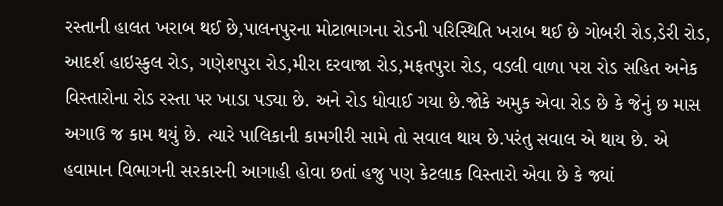રસ્તાની હાલત ખરાબ થઈ છે,પાલનપુરના મોટાભાગના રોડની પરિસ્થિતિ ખરાબ થઈ છે ગોબરી રોડ,ડેરી રોડ, આદર્શ હાઇસ્કુલ રોડ, ગણેશપુરા રોડ,મીરા દરવાજા રોડ,મફતપુરા રોડ, વડલી વાળા પરા રોડ સહિત અનેક વિસ્તારોના રોડ રસ્તા પર ખાડા પડ્યા છે. અને રોડ ધોવાઈ ગયા છે.જોકે અમુક એવા રોડ છે કે જેનું છ માસ અગાઉ જ કામ થયું છે. ત્યારે પાલિકાની કામગીરી સામે તો સવાલ થાય છે.પરંતુ સવાલ એ થાય છે. એ હવામાન વિભાગની સરકારની આગાહી હોવા છતાં હજુ પણ કેટલાક વિસ્તારો એવા છે કે જ્યાં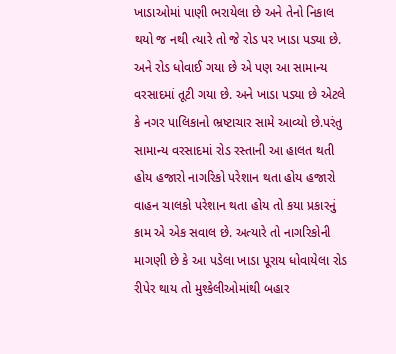ખાડાઓમાં પાણી ભરાયેલા છે અને તેનો નિકાલ થયો જ નથી ત્યારે તો જે રોડ પર ખાડા પડ્યા છે. અને રોડ ધોવાઈ ગયા છે એ પણ આ સામાન્ય વરસાદમાં તૂટી ગયા છે. અને ખાડા પડ્યા છે એટલે કે નગર પાલિકાનો ભ્રષ્ટાચાર સામે આવ્યો છે.પરંતુ સામાન્ય વરસાદમાં રોડ રસ્તાની આ હાલત થતી હોય હજારો નાગરિકો પરેશાન થતા હોય હજારો વાહન ચાલકો પરેશાન થતા હોય તો કયા પ્રકારનું કામ એ એક સવાલ છે. અત્યારે તો નાગરિકોની માગણી છે કે આ પડેલા ખાડા પૂરાય ધોવાયેલા રોડ રીપેર થાય તો મુશ્કેલીઓમાંથી બહાર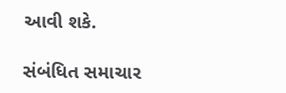આવી શકે.

સંબંધિત સમાચાર